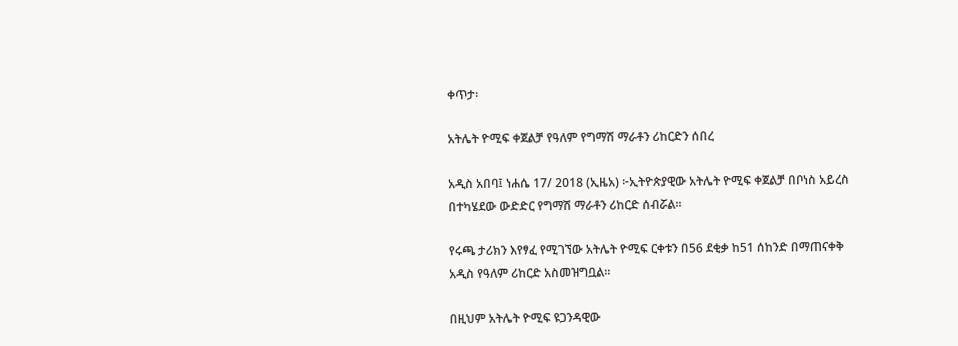ቀጥታ፡

አትሌት ዮሚፍ ቀጀልቻ የዓለም የግማሽ ማራቶን ሪከርድን ሰበረ

አዲስ አበባ፤ ነሐሴ 17/ 2018 (ኢዜአ) ፦ኢትዮጵያዊው አትሌት ዮሚፍ ቀጀልቻ በቦነስ አይረስ በተካሄደው ውድድር የግማሽ ማራቶን ሪከርድ ሰብሯል።

የሩጫ ታሪክን እየፃፈ የሚገኘው አትሌት ዮሚፍ ርቀቱን በ56 ደቂቃ ከ51 ሰከንድ በማጠናቀቅ አዲስ የዓለም ሪከርድ አስመዝግቧል።

በዚህም አትሌት ዮሚፍ ዩጋንዳዊው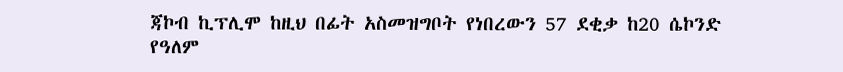ጃኮብ ኪፕሊሞ ከዚህ በፊት አስመዝግቦት የነበረውን 57 ደቂቃ ከ20 ሴኮንድ የዓለም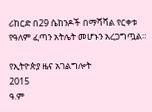ሪከርድ በ29 ሴከንዶች በማሻሻል የርቀቱ የዓለም ፈጣን አትሌት መሆኑን አረጋግጧል።

የኢትዮጵያ ዜና አገልግሎት
2015
ዓ.ም